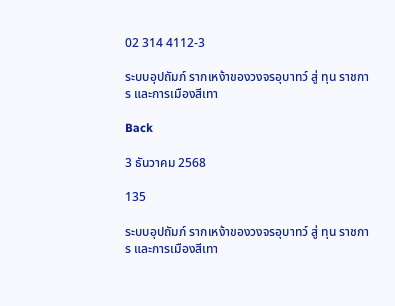02 314 4112-3

ระบบอุปถัมภ์ รากเหง้าของวงจรอุบาทว์ สู่ ทุน ราชการ และการเมืองสีเทา

Back

3 ธันวาคม 2568

135

ระบบอุปถัมภ์ รากเหง้าของวงจรอุบาทว์ สู่ ทุน ราชการ และการเมืองสีเทา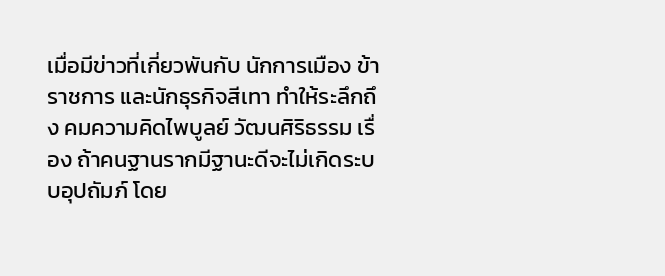เมื่อมีข่าวที่เกี่ยวพันกับ นักการเมือง ข้าราชการ และนักธุรกิจสีเทา ทำให้ระลึกถึง คมความคิดไพบูลย์ วัฒนศิริธรรม เรื่อง ถ้าคนฐานรากมีฐานะดีจะไม่เกิดระบบอุปถัมภ์ โดย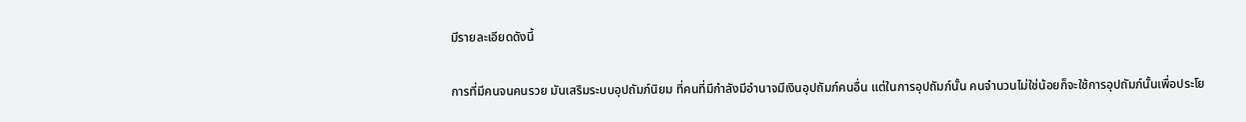มีรายละเอียดดังนี้

การที่มีคนจนคนรวย มันเสริมระบบอุปถัมภ์นิยม ที่คนที่มีกำลังมีอำนาจมีเงินอุปถัมภ์คนอื่น แต่ในการอุปถัมภ์นั้น คนจำนวนไม่ใช่น้อยก็จะใช้การอุปถัมภ์นั้นเพื่อประโย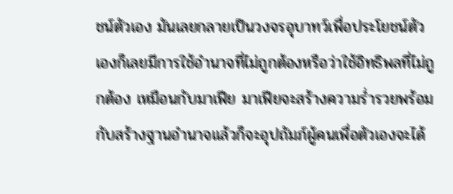ชน์ตัวเอง มันเลยกลายเป็นวงจรอุบาทว์เพื่อประโยชน์ตัวเองก็เลยมีการใช้อำนาจที่ไม่ถูกต้องหรือว่าใช้อิทธิพลที่ไม่ถูกต้อง เหมือนกับมาเฟีย มาเฟียจะสร้างความร่ำรวยพร้อมกับสร้างฐานอำนาจแล้วก็จะอุปถัมภ์ผู้คนเพื่อตัวเองจะได้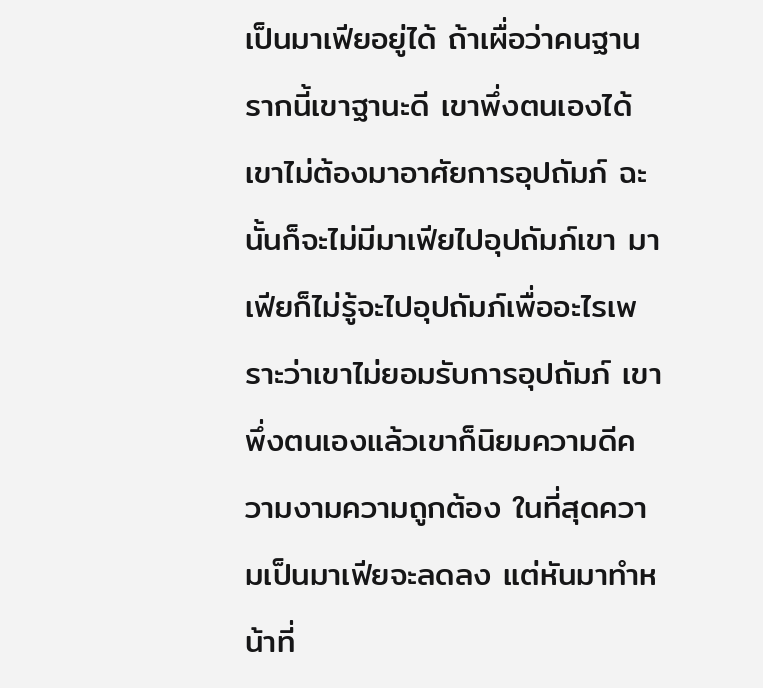เป็นมาเฟียอยู่ได้ ถ้าเผื่อว่าคนฐานรากนี้เขาฐานะดี เขาพึ่งตนเองได้ เขาไม่ต้องมาอาศัยการอุปถัมภ์ ฉะนั้นก็จะไม่มีมาเฟียไปอุปถัมภ์เขา มาเฟียก็ไม่รู้จะไปอุปถัมภ์เพื่ออะไรเพราะว่าเขาไม่ยอมรับการอุปถัมภ์ เขาพึ่งตนเองแล้วเขาก็นิยมความดีความงามความถูกต้อง ในที่สุดความเป็นมาเฟียจะลดลง แต่หันมาทำหน้าที่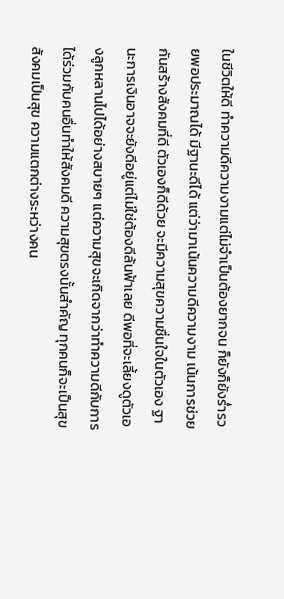ในชีวิตให้ดี ทำความดีความงามแต่ไม่จำเป็นต้องยากจน ก็ยังก็ยังร่ำรวยพอประมาณได้ มีฐานะดีได้ แต่ว่ามาเน้นความดีความงาม เน้นการช่วยกันสร้างสังคมที่ดี ตัวเองก็ดีด้วย จะมีความสุขความชื่นใจในตัวเอง ฐานะการเงินอาจจะยังดีอยู่แต่ไม่ใช่ต้องดีล้นฟ้าเลย ดีพอที่จะเลี้ยงดูตัวเองลูกหลานไปได้อย่างสบายๆ แต่ความสุขจะเกิดจากว่าทำความดีกับการได้ร่วมกับคนอื่นทำให้สังคมดี ความสุขตรงนั้นสำคัญ ทุกคนก็จะเป็นสุข สังคมเป็นสุข ความแตกต่างระหว่างคน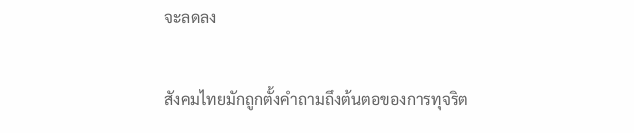จะลดลง

สังคมไทยมักถูกตั้งคำถามถึงต้นตอของการทุจริต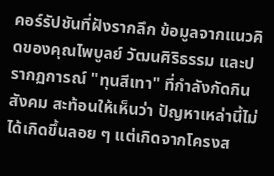คอร์รัปชันที่ฝังรากลึก ข้อมูลจากแนวคิดของคุณไพบูลย์ วัฒนศิริธรรม และปรากฏการณ์ "ทุนสีเทา" ที่กำลังกัดกินสังคม สะท้อนให้เห็นว่า ปัญหาเหล่านี้ไม่ได้เกิดขึ้นลอย ๆ แต่เกิดจากโครงส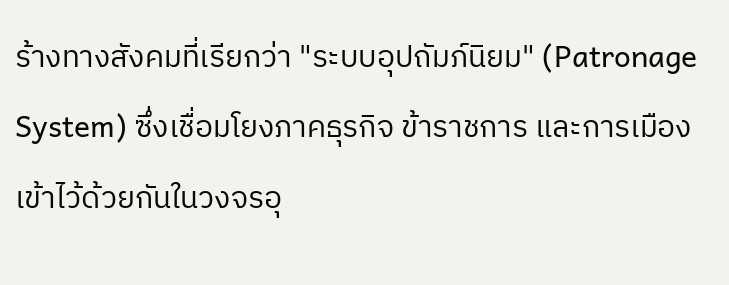ร้างทางสังคมที่เรียกว่า "ระบบอุปถัมภ์นิยม" (Patronage System) ซึ่งเชื่อมโยงภาคธุรกิจ ข้าราชการ และการเมือง เข้าไว้ด้วยกันในวงจรอุ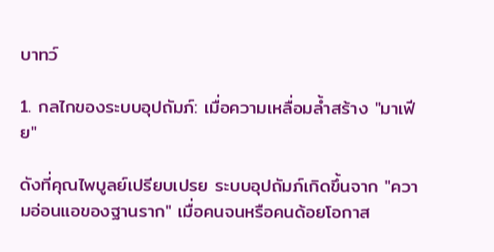บาทว์

1. กลไกของระบบอุปถัมภ์: เมื่อความเหลื่อมล้ำสร้าง "มาเฟีย"

ดังที่คุณไพบูลย์เปรียบเปรย ระบบอุปถัมภ์เกิดขึ้นจาก "ความอ่อนแอของฐานราก" เมื่อคนจนหรือคนด้อยโอกาส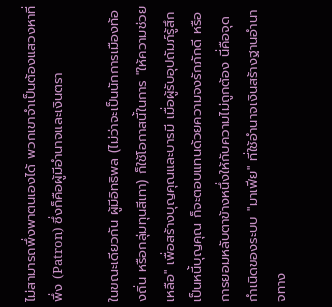ไม่สามารถพึ่งพาตนเองได้ พวกเขาจำเป็นต้องแสวงหาที่พึ่ง (Patron) ซึ่งก็คือผู้มีอำนาจและเงินตรา

ในขณะเดียวกัน ผู้มีอิทธิพล (ไม่ว่าจะเป็นนักการเมืองท้องถิ่น หรือกลุ่มทุนสีเทา) ก็ใช้โอกาสนี้ในการ "ให้ความช่วยเหลือ" เพื่อสร้างบุญคุณและบารมี เมื่อผู้รับอุปถัมภ์รู้สึกเป็นหนี้บุญคุณ ก็จะตอบแทนด้วยความจงรักภักดี หรือการยอมหลับตาข้างหนึ่งให้กับความไม่ถูกต้อง นี่คือจุดกำเนิดของระบบ "มาเฟีย" ที่ใช้อำนาจเงินสร้างฐานอำนาจทาง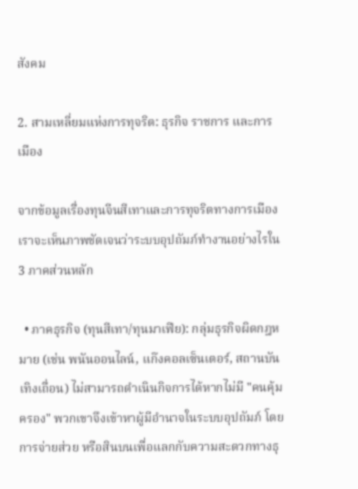สังคม

2. สามเหลี่ยมแห่งการทุจริต: ธุรกิจ ราชการ และการเมือง

จากข้อมูลเรื่องทุนจีนสีเทาและการทุจริตทางการเมือง เราจะเห็นภาพชัดเจนว่าระบบอุปถัมภ์ทำงานอย่างไรใน 3 ภาคส่วนหลัก

  • ภาคธุรกิจ (ทุนสีเทา/ทุนมาเฟีย): กลุ่มธุรกิจผิดกฎหมาย (เช่น พนันออนไลน์, แก๊งคอลเซ็นเตอร์, สถานบันเทิงเถื่อน) ไม่สามารถดำเนินกิจการได้หากไม่มี "คนคุ้มครอง" พวกเขาจึงเข้าหาผู้มีอำนาจในระบบอุปถัมภ์ โดยการจ่ายส่วย หรือสินบนเพื่อแลกกับความสะดวกทางธุ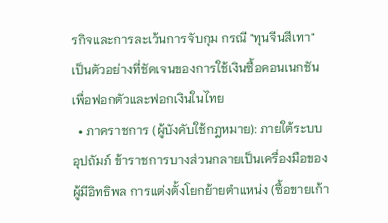รกิจและการละเว้นการจับกุม กรณี "ทุนจีนสีเทา" เป็นตัวอย่างที่ชัดเจนของการใช้เงินซื้อคอนเนกชันเพื่อฟอกตัวและฟอกเงินในไทย
  • ภาคราชการ (ผู้บังคับใช้กฎหมาย): ภายใต้ระบบอุปถัมภ์ ข้าราชการบางส่วนกลายเป็นเครื่องมือของผู้มีอิทธิพล การแต่งตั้งโยกย้ายตำแหน่ง (ซื้อขายเก้า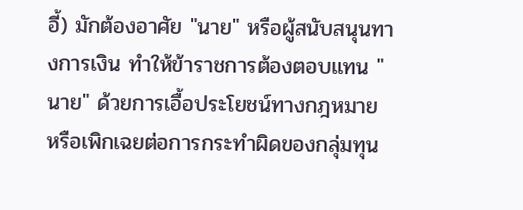อี้) มักต้องอาศัย "นาย" หรือผู้สนับสนุนทางการเงิน ทำให้ข้าราชการต้องตอบแทน "นาย" ด้วยการเอื้อประโยชน์ทางกฎหมาย หรือเพิกเฉยต่อการกระทำผิดของกลุ่มทุน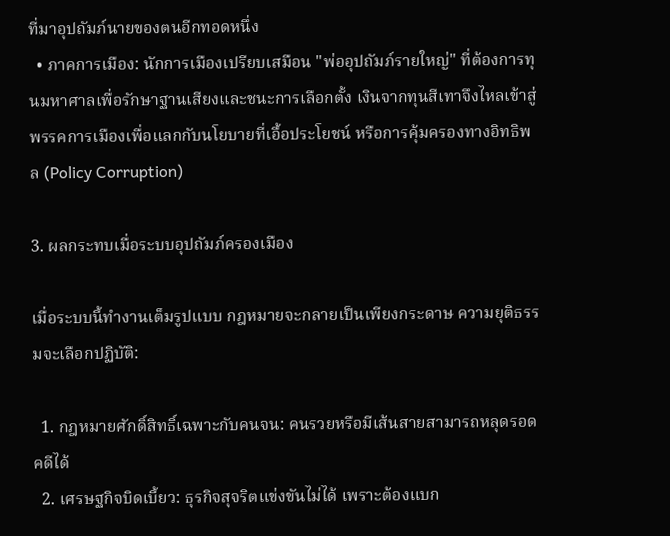ที่มาอุปถัมภ์นายของตนอีกทอดหนึ่ง
  • ภาคการเมือง: นักการเมืองเปรียบเสมือน "พ่ออุปถัมภ์รายใหญ่" ที่ต้องการทุนมหาศาลเพื่อรักษาฐานเสียงและชนะการเลือกตั้ง เงินจากทุนสีเทาจึงไหลเข้าสู่พรรคการเมืองเพื่อแลกกับนโยบายที่เอื้อประโยชน์ หรือการคุ้มครองทางอิทธิพล (Policy Corruption)

3. ผลกระทบเมื่อระบบอุปถัมภ์ครองเมือง

เมื่อระบบนี้ทำงานเต็มรูปแบบ กฎหมายจะกลายเป็นเพียงกระดาษ ความยุติธรรมจะเลือกปฏิบัติ:

  1. กฎหมายศักดิ์สิทธิ์เฉพาะกับคนจน: คนรวยหรือมีเส้นสายสามารถหลุดรอดคดีได้
  2. เศรษฐกิจบิดเบี้ยว: ธุรกิจสุจริตแข่งขันไม่ได้ เพราะต้องแบก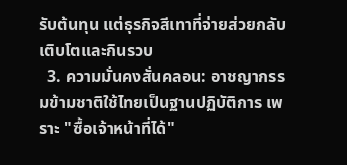รับต้นทุน แต่ธุรกิจสีเทาที่จ่ายส่วยกลับเติบโตและกินรวบ
  3. ความมั่นคงสั่นคลอน: อาชญากรรมข้ามชาติใช้ไทยเป็นฐานปฏิบัติการ เพราะ "ซื้อเจ้าหน้าที่ได้"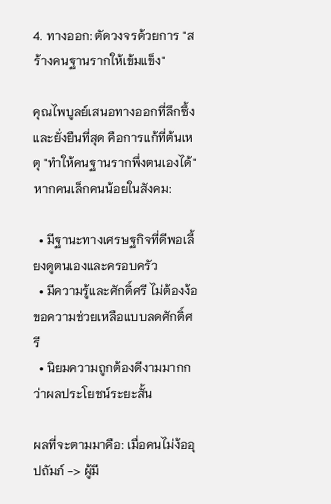4. ทางออก: ตัดวงจรด้วยการ "สร้างคนฐานรากให้เข้มแข็ง"

คุณไพบูลย์เสนอทางออกที่ลึกซึ้งและยั่งยืนที่สุด คือการแก้ที่ต้นเหตุ "ทำให้คนฐานรากพึ่งตนเองได้" หากคนเล็กคนน้อยในสังคม:

  • มีฐานะทางเศรษฐกิจที่ดีพอเลี้ยงดูตนเองและครอบครัว
  • มีความรู้และศักดิ์ศรี ไม่ต้องง้อขอความช่วยเหลือแบบลดศักดิ์ศรี
  • นิยมความถูกต้องดีงามมากกว่าผลประโยชน์ระยะสั้น

ผลที่จะตามมาคือ: เมื่อคนไม่ง้ออุปถัมภ์ -> ผู้มี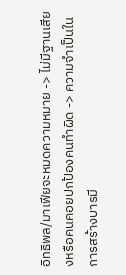อิทธิพล/มาเฟียจะหมดความหมาย -> ไม่มีฐานเสียงหรือคนคอยปกป้องคนทำผิด -> ความจำเป็นในการสร้างบารมี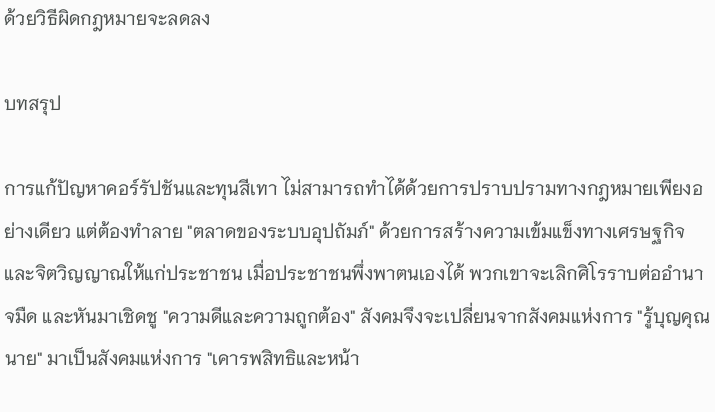ด้วยวิธีผิดกฎหมายจะลดลง

บทสรุป

การแก้ปัญหาคอร์รัปชันและทุนสีเทา ไม่สามารถทำได้ด้วยการปราบปรามทางกฎหมายเพียงอย่างเดียว แต่ต้องทำลาย "ตลาดของระบบอุปถัมภ์" ด้วยการสร้างความเข้มแข็งทางเศรษฐกิจและจิตวิญญาณให้แก่ประชาชน เมื่อประชาชนพึ่งพาตนเองได้ พวกเขาจะเลิกศิโรราบต่ออำนาจมืด และหันมาเชิดชู "ความดีและความถูกต้อง" สังคมจึงจะเปลี่ยนจากสังคมแห่งการ "รู้บุญคุณนาย" มาเป็นสังคมแห่งการ "เคารพสิทธิและหน้า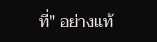ที่" อย่างแท้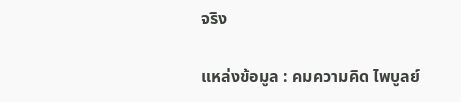จริง

แหล่งข้อมูล : คมความคิด ไพบูลย์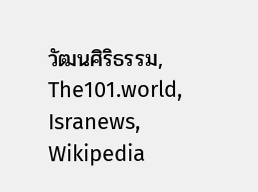วัฒนศิริธรรม, The101.world, Isranews, Wikipedia